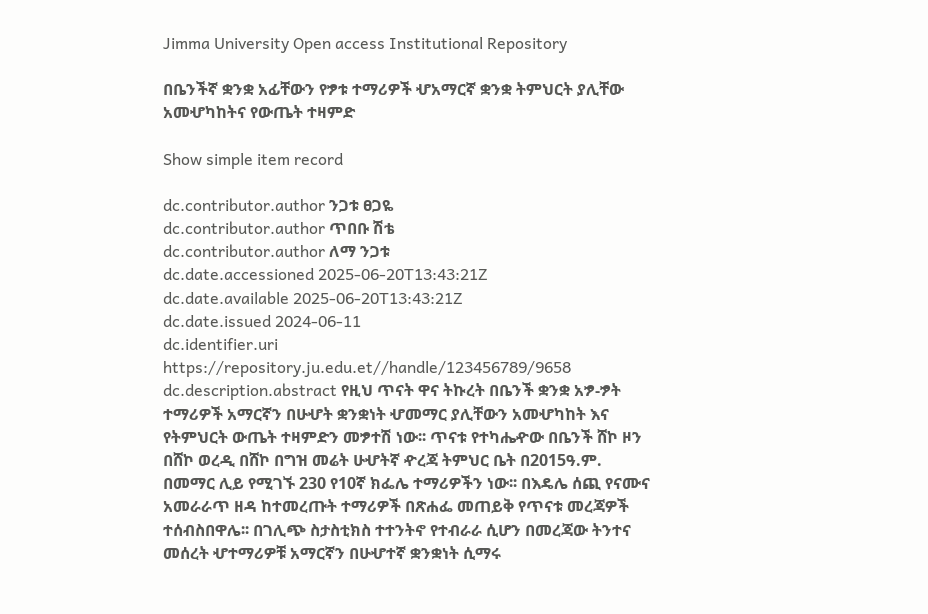Jimma University Open access Institutional Repository

በቤንችኛ ቋንቋ አፊቸውን የፇቱ ተማሪዎች ሇአማርኛ ቋንቋ ትምህርት ያሊቸው አመሇካከትና የውጤት ተዛምድ

Show simple item record

dc.contributor.author ንጋቱ ፀጋዬ
dc.contributor.author ጥበቡ ሽቴ
dc.contributor.author ለማ ንጋቱ
dc.date.accessioned 2025-06-20T13:43:21Z
dc.date.available 2025-06-20T13:43:21Z
dc.date.issued 2024-06-11
dc.identifier.uri https://repository.ju.edu.et//handle/123456789/9658
dc.description.abstract የዚህ ጥናት ዋና ትኩረት በቤንች ቋንቋ አፇ-ፇት ተማሪዎች አማርኛን በሁሇት ቋንቋነት ሇመማር ያሊቸውን አመሇካከት እና የትምህርት ውጤት ተዛምድን መፇተሽ ነው፡፡ ጥናቱ የተካሔዯው በቤንች ሸኮ ዞን በሸኮ ወረዲ በሸኮ በግዝ መሬት ሁሇትኛ ዯረጃ ትምህር ቤት በ2015ዓ.ም. በመማር ሊይ የሚገኙ 230 የ10ኛ ክፌሌ ተማሪዎችን ነው፡፡ በእዴሌ ሰጪ የናሙና አመራራጥ ዘዳ ከተመረጡት ተማሪዎች በጽሐፌ መጠይቅ የጥናቱ መረጃዎች ተሰብስበዋሌ፡፡ በገሊጭ ስታስቲክስ ተተንትኖ የተብራራ ሲሆን በመረጃው ትንተና መሰረት ሇተማሪዎቹ አማርኛን በሁሇተኛ ቋንቋነት ሲማሩ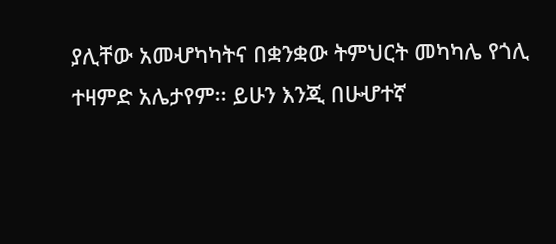ያሊቸው አመሇካካትና በቋንቋው ትምህርት መካካሌ የጎሊ ተዛምድ አሌታየም፡፡ ይሁን እንጂ በሁሇተኛ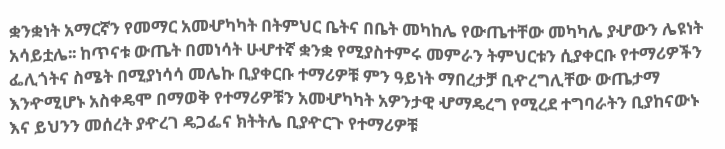ቋንቋነት አማርኛን የመማር አመሇካካት በትምህር ቤትና በቤት መካከሌ የውጤተቸው መካካሌ ያሇውን ሌዩነት አሳይቷሌ፡፡ ከጥናቱ ውጤት በመነሳት ሁሇተኛ ቋንቋ የሚያስተምሩ መምራን ትምህርቱን ሲያቀርቡ የተማሪዎችን ፌሊጎትና ስሜት በሚያነሳሳ መሌኩ ቢያቀርቡ ተማሪዎቹ ምን ዓይነት ማበረታቻ ቢዯረግሊቸው ውጤታማ እንዯሚሆኑ አስቀዴሞ በማወቅ የተማሪዎቹን አመሇካካት አዎንታዊ ሇማዴረግ የሚረደ ተግባራትን ቢያከናውኑ እና ይህንን መሰረት ያዯረገ ዴጋፌና ክትትሌ ቢያዯርጉ የተማሪዎቹ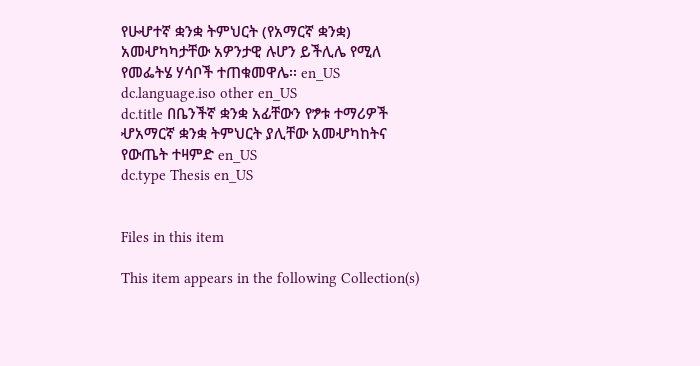የሁሇተኛ ቋንቋ ትምህርት (የአማርኛ ቋንቋ) አመሇካካታቸው አዎንታዊ ሉሆን ይችሊሌ የሚለ የመፌትሄ ሃሳቦች ተጠቁመዋሌ፡፡ en_US
dc.language.iso other en_US
dc.title በቤንችኛ ቋንቋ አፊቸውን የፇቱ ተማሪዎች ሇአማርኛ ቋንቋ ትምህርት ያሊቸው አመሇካከትና የውጤት ተዛምድ en_US
dc.type Thesis en_US


Files in this item

This item appears in the following Collection(s)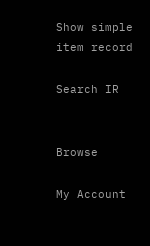Show simple item record

Search IR


Browse

My Account